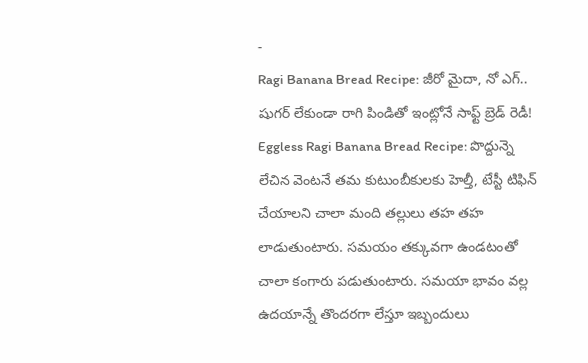-
Ragi Banana Bread Recipe: జీరో మైదా, నో ఎగ్.. షుగర్ లేకుండా రాగి పిండితో ఇంట్లోనే సాఫ్ట్ బ్రెడ్ రెడీ!
Eggless Ragi Banana Bread Recipe: పొద్దున్నె లేచిన వెంటనే తమ కుటుంబీకులకు హెల్తీ, టేస్టీ టిఫిన్ చేయాలని చాలా మంది తల్లులు తహ తహ లాడుతుంటారు. సమయం తక్కువగా ఉండటంతో చాలా కంగారు పడుతుంటారు. సమయా భావం వల్ల ఉదయాన్నే తొందరగా లేస్తూ ఇబ్బందులు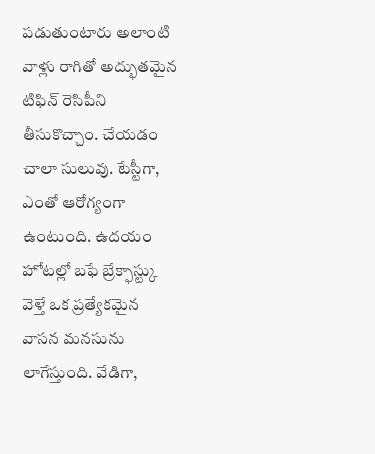పడుతుంటారు అలాంటి వాళ్లు రాగితో అద్భుతమైన టిఫిన్ రెసిపీని తీసుకొచ్చాం. చేయడం చాలా సులువు. టేస్టీగా, ఎంతో ఆరోగ్యంగా ఉంటుంది. ఉదయం హోటల్లో బఫే బ్రేక్ఫాస్ట్కు వెళ్తే ఒక ప్రత్యేకమైన వాసన మనసును లాగేస్తుంది. వేడిగా,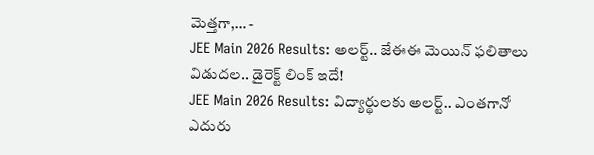మెత్తగా,… -
JEE Main 2026 Results: అలర్ట్.. జేఈఈ మెయిన్ ఫలితాలు విడుదల.. డైరెక్ట్ లింక్ ఇదే!
JEE Main 2026 Results: విద్యార్థులకు అలర్ట్.. ఎంతగానో ఎదురు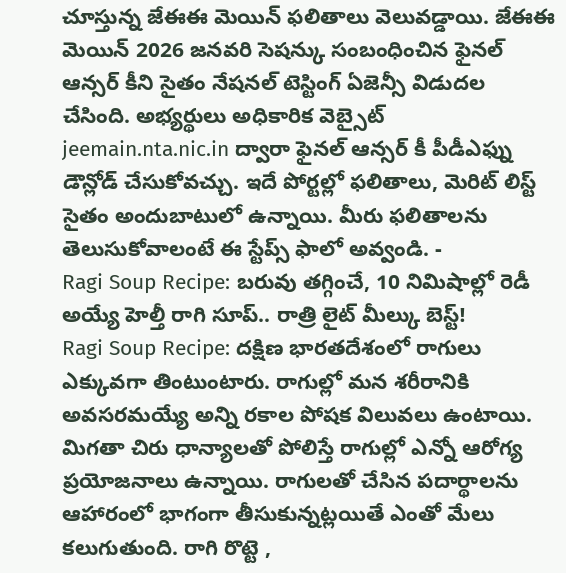చూస్తున్న జేఈఈ మెయిన్ ఫలితాలు వెలువడ్డాయి. జేఈఈ మెయిన్ 2026 జనవరి సెషన్కు సంబంధించిన ఫైనల్ ఆన్సర్ కీని సైతం నేషనల్ టెస్టింగ్ ఏజెన్సీ విడుదల చేసింది. అభ్యర్థులు అధికారిక వెబ్సైట్ jeemain.nta.nic.in ద్వారా ఫైనల్ ఆన్సర్ కీ పీడీఎఫ్ను డౌన్లోడ్ చేసుకోవచ్చు. ఇదే పోర్టల్లో ఫలితాలు, మెరిట్ లిస్ట్ సైతం అందుబాటులో ఉన్నాయి. మీరు ఫలితాలను తెలుసుకోవాలంటే ఈ స్టేప్స్ ఫాలో అవ్వండి. -
Ragi Soup Recipe: బరువు తగ్గించే, 10 నిమిషాల్లో రెడీ అయ్యే హెల్తీ రాగి సూప్.. రాత్రి లైట్ మీల్కు బెస్ట్!
Ragi Soup Recipe: దక్షిణ భారతదేశంలో రాగులు ఎక్కువగా తింటుంటారు. రాగుల్లో మన శరీరానికి అవసరమయ్యే అన్ని రకాల పోషక విలువలు ఉంటాయి. మిగతా చిరు ధాన్యాలతో పోలిస్తే రాగుల్లో ఎన్నో ఆరోగ్య ప్రయోజనాలు ఉన్నాయి. రాగులతో చేసిన పదార్థాలను ఆహారంలో భాగంగా తీసుకున్నట్లయితే ఎంతో మేలు కలుగుతుంది. రాగి రొట్టె ,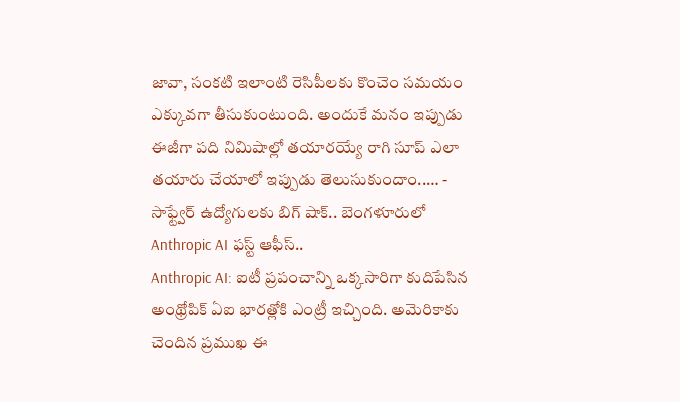జావా, సంకటి ఇలాంటి రెసిపీలకు కొంచెం సమయం ఎక్కువగా తీసుకుంటుంది. అందుకే మనం ఇప్పుడు ఈజీగా పది నిమిషాల్లో తయారయ్యే రాగి సూప్ ఎలా తయారు చేయాలో ఇప్పుడు తెలుసుకుందాం..… -
సాఫ్ట్వేర్ ఉద్యోగులకు బిగ్ షాక్.. బెంగళూరులో Anthropic AI ఫస్ట్ ఆఫీస్..
Anthropic AI: ఐటీ ప్రపంచాన్ని ఒక్కసారిగా కుదిపేసిన అంథ్రోపిక్ ఏఐ భారత్లోకి ఎంట్రీ ఇచ్చింది. అమెరికాకు చెందిన ప్రముఖ ఈ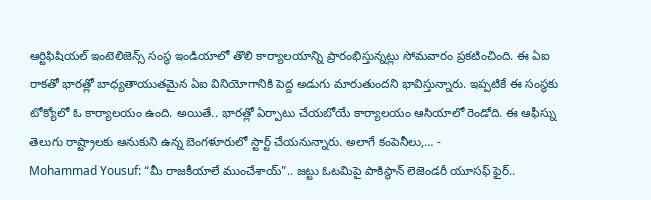ఆర్టిఫిషియల్ ఇంటెలిజెన్స్ సంస్థ ఇండియాలో తొలి కార్యాలయాన్ని ప్రారంభిస్తున్నట్లు సోమవారం ప్రకటించింది. ఈ ఏఐ రాకతో భారత్లో బాధ్యతాయుతమైన ఏఐ వినియోగానికి పెద్ద అడుగు మారుతుందని భావిస్తున్నారు. ఇప్పటికే ఈ సంస్థకు టోక్యోలో ఓ కార్యాలయం ఉంది. అయితే.. భారత్లో ఏర్పాటు చేయబోయే కార్యాలయం ఆసియాలో రెండోది. ఈ ఆఫీస్ను తెలుగు రాష్ట్రాలకు ఆనుకుని ఉన్న బెంగళూరులో స్టార్ట్ చేయనున్నారు. అలాగే కంపెనీలు,… -
Mohammad Yousuf: “మీ రాజకీయాలే ముంచేశాయ్”.. జట్టు ఓటమిపై పాకిస్థాన్ లెజెండరీ యూసఫ్ ఫైర్..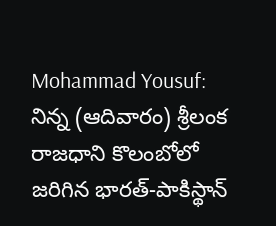Mohammad Yousuf: నిన్న (ఆదివారం) శ్రీలంక రాజధాని కొలంబోలో జరిగిన భారత్-పాకిస్థాన్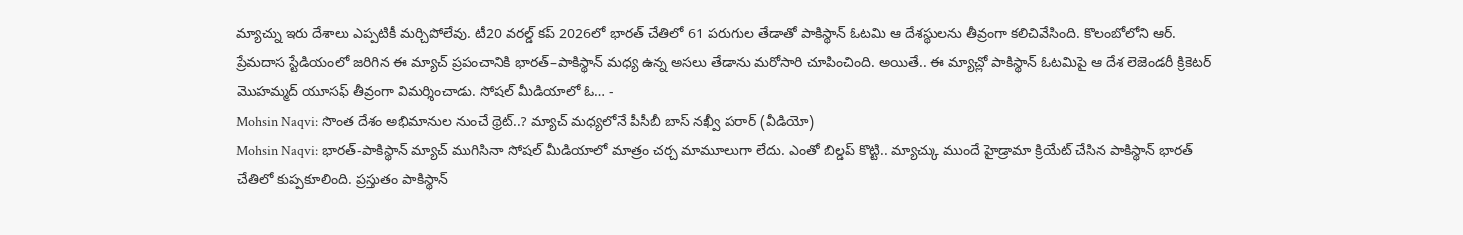మ్యాచ్ను ఇరు దేశాలు ఎప్పటికీ మర్చిపోలేవు. టీ20 వరల్డ్ కప్ 2026లో భారత్ చేతిలో 61 పరుగుల తేడాతో పాకిస్థాన్ ఓటమి ఆ దేశస్థులను తీవ్రంగా కలిచివేసింది. కొలంబోలోని ఆర్. ప్రేమదాస స్టేడియంలో జరిగిన ఈ మ్యాచ్ ప్రపంచానికి భారత్–పాకిస్థాన్ మధ్య ఉన్న అసలు తేడాను మరోసారి చూపించింది. అయితే.. ఈ మ్యాచ్లో పాకిస్థాన్ ఓటమిపై ఆ దేశ లెజెండరీ క్రికెటర్ మొహమ్మద్ యూసఫ్ తీవ్రంగా విమర్శించాడు. సోషల్ మీడియాలో ఓ… -
Mohsin Naqvi: సొంత దేశం అభిమానుల నుంచే థ్రెట్..? మ్యాచ్ మధ్యలోనే పీసీబీ బాస్ నఖ్వీ పరార్ (వీడియో)
Mohsin Naqvi: భారత్-పాకిస్థాన్ మ్యాచ్ ముగిసినా సోషల్ మీడియాలో మాత్రం చర్చ మామూలుగా లేదు. ఎంతో బిల్డప్ కొట్టి.. మ్యాచ్కు ముందే హైడ్రామా క్రియేట్ చేసిన పాకిస్థాన్ భారత్ చేతిలో కుప్పకూలింది. ప్రస్తుతం పాకిస్థాన్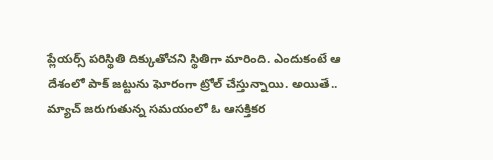ప్లేయర్స్ పరిస్థితి దిక్కుతోచని స్థితిగా మారింది. ఎందుకంటే ఆ దేశంలో పాక్ జట్టును ఘోరంగా ట్రోల్ చేస్తున్నాయి. అయితే.. మ్యాచ్ జరుగుతున్న సమయంలో ఓ ఆసక్తికర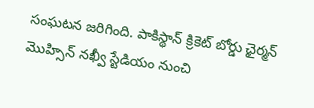సంఘటన జరిగింది. పాకిస్థాన్ క్రికెట్ బోర్డు ఛైర్మన్ మొహ్సిన్ నఖ్వీ స్టేడియం నుంచి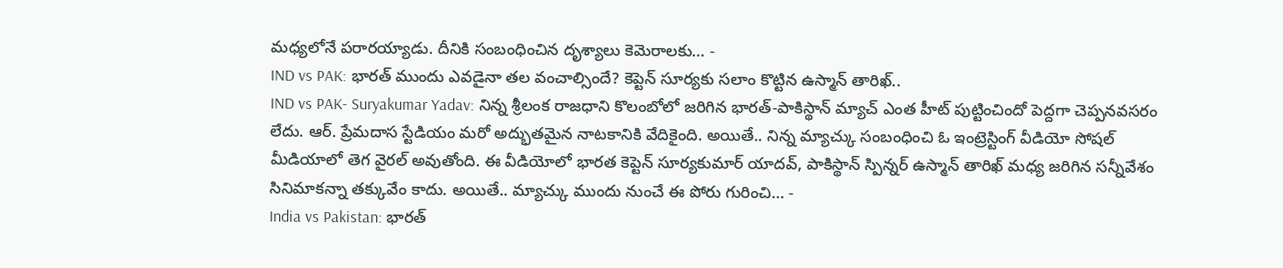మధ్యలోనే పరారయ్యాడు. దీనికి సంబంధించిన దృశ్యాలు కెమెరాలకు… -
IND vs PAK: భారత్ ముందు ఎవడైనా తల వంచాల్సిందే? కెప్టెన్ సూర్యకు సలాం కొట్టిన ఉస్మాన్ తారిఖ్..
IND vs PAK- Suryakumar Yadav: నిన్న శ్రీలంక రాజధాని కొలంబోలో జరిగిన భారత్-పాకిస్థాన్ మ్యాచ్ ఎంత హీట్ పుట్టించిందో పెద్దగా చెప్పనవసరం లేదు. ఆర్. ప్రేమదాస స్టేడియం మరో అద్భుతమైన నాటకానికి వేదికైంది. అయితే.. నిన్న మ్యాచ్కు సంబంధించి ఓ ఇంట్రెస్టింగ్ వీడియో సోషల్ మీడియాలో తెగ వైరల్ అవుతోంది. ఈ వీడియోలో భారత కెప్టెన్ సూర్యకుమార్ యాదవ్, పాకిస్థాన్ స్పిన్నర్ ఉస్మాన్ తారిఖ్ మధ్య జరిగిన సన్నీవేశం సినిమాకన్నా తక్కువేం కాదు. అయితే.. మ్యాచ్కు ముందు నుంచే ఈ పోరు గురించి… -
India vs Pakistan: భారత్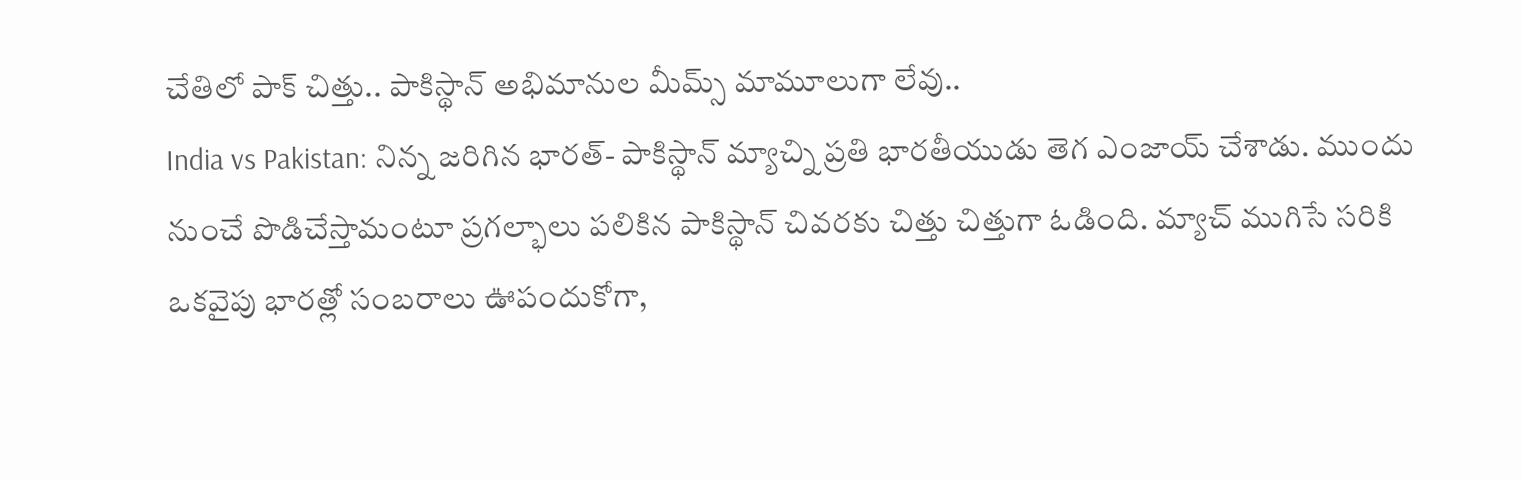చేతిలో పాక్ చిత్తు.. పాకిస్థాన్ అభిమానుల మీమ్స్ మామూలుగా లేవు..
India vs Pakistan: నిన్న జరిగిన భారత్- పాకిస్థాన్ మ్యాచ్ని ప్రతి భారతీయుడు తెగ ఎంజాయ్ చేశాడు. ముందు నుంచే పొడిచేస్తామంటూ ప్రగల్భాలు పలికిన పాకిస్థాన్ చివరకు చిత్తు చిత్తుగా ఓడింది. మ్యాచ్ ముగిసే సరికి ఒకవైపు భారత్లో సంబరాలు ఊపందుకోగా,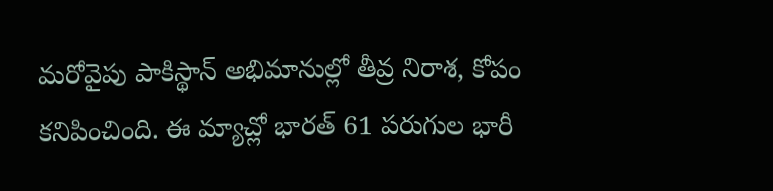మరోవైపు పాకిస్థాన్ అభిమానుల్లో తీవ్ర నిరాశ, కోపం కనిపించింది. ఈ మ్యాచ్లో భారత్ 61 పరుగుల భారీ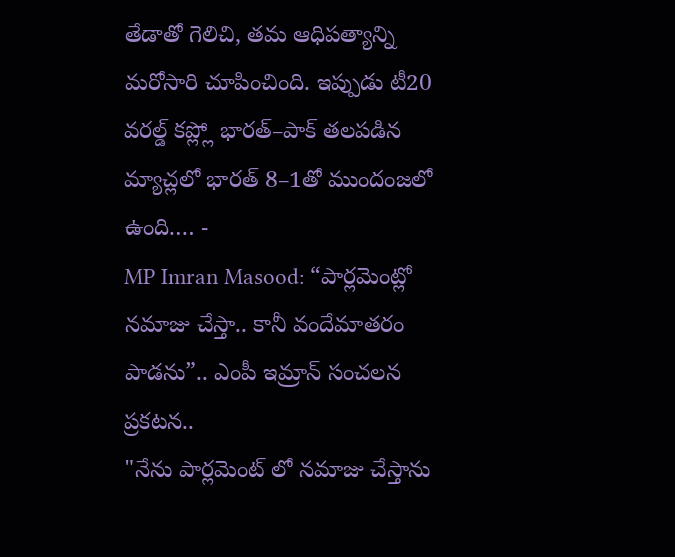తేడాతో గెలిచి, తమ ఆధిపత్యాన్ని మరోసారి చూపించింది. ఇప్పుడు టీ20 వరల్డ్ కప్ల్లో భారత్–పాక్ తలపడిన మ్యాచ్లలో భారత్ 8–1తో ముందంజలో ఉంది.… -
MP Imran Masood: “పార్లమెంట్లో నమాజు చేస్తా.. కానీ వందేమాతరం పాడను”.. ఎంపీ ఇమ్రాన్ సంచలన ప్రకటన..
"నేను పార్లమెంట్ లో నమాజు చేస్తాను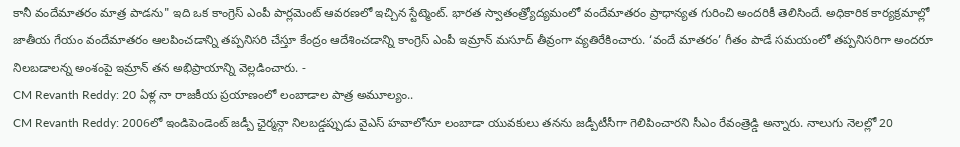కానీ వందేమాతరం మాత్ర పాడను" ఇది ఒక కాంగ్రెస్ ఎంపీ పార్లమెంట్ ఆవరణలో ఇచ్చిన స్టేట్మెంట్. భారత స్వాతంత్ర్యోద్యమంలో వందేమాతరం ప్రాధాన్యత గురించి అందరికీ తెలిసిందే. అధికారిక కార్యక్రమాల్లో జాతీయ గేయం వందేమాతరం ఆలపించడాన్ని తప్పనిసరి చేస్తూ కేంద్రం ఆదేశించడాన్ని కాంగ్రెస్ ఎంపీ ఇమ్రాన్ మసూద్ తీవ్రంగా వ్యతిరేకించారు. ‘వందే మాతరం’ గీతం పాడే సమయంలో తప్పనిసరిగా అందరూ నిలబడాలన్న అంశంపై ఇమ్రాన్ తన అభిప్రాయాన్ని వెల్లడించారు. -
CM Revanth Reddy: 20 ఏళ్ల నా రాజకీయ ప్రయాణంలో లంబాడాల పాత్ర అమూల్యం..
CM Revanth Reddy: 2006లో ఇండిపెండెంట్ జడ్పీ ఛైర్మన్గా నిలబడ్డప్పుడు వైఎస్ హవాలోనూ లంబాడా యువకులు తనను జడ్పీటీసీగా గెలిపించారని సీఎం రేవంత్రెడ్డి అన్నారు. నాలుగు నెలల్లో 20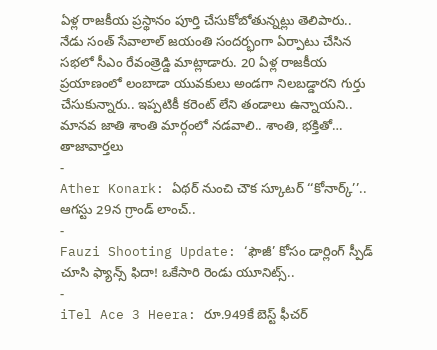ఏళ్ల రాజకీయ ప్రస్థానం పూర్తి చేసుకోబోతున్నట్లు తెలిపారు.. నేడు సంత్ సేవాలాల్ జయంతి సందర్భంగా ఏర్పాటు చేసిన సభలో సీఎం రేవంత్రెడ్డి మాట్లాడారు. 20 ఏళ్ల రాజకీయ ప్రయాణంలో లంబాడా యువకులు అండగా నిలబడ్డారని గుర్తు చేసుకున్నారు.. ఇప్పటికీ కరెంట్ లేని తండాలు ఉన్నాయని.. మానవ జాతి శాంతి మార్గంలో నడవాలి.. శాంతి, భక్తితో…
తాజావార్తలు
-
Ather Konark: ఏథర్ నుంచి చౌక స్కూటర్ ‘‘కోనార్క్’’.. ఆగస్టు 29న గ్రాండ్ లాంచ్..
-
Fauzi Shooting Update: ‘ఫౌజీ’ కోసం డార్లింగ్ స్పీడ్ చూసి ఫ్యాన్స్ ఫిదా! ఒకేసారి రెండు యూనిట్స్..
-
iTel Ace 3 Heera: రూ.949కే బెస్ట్ ఫీచర్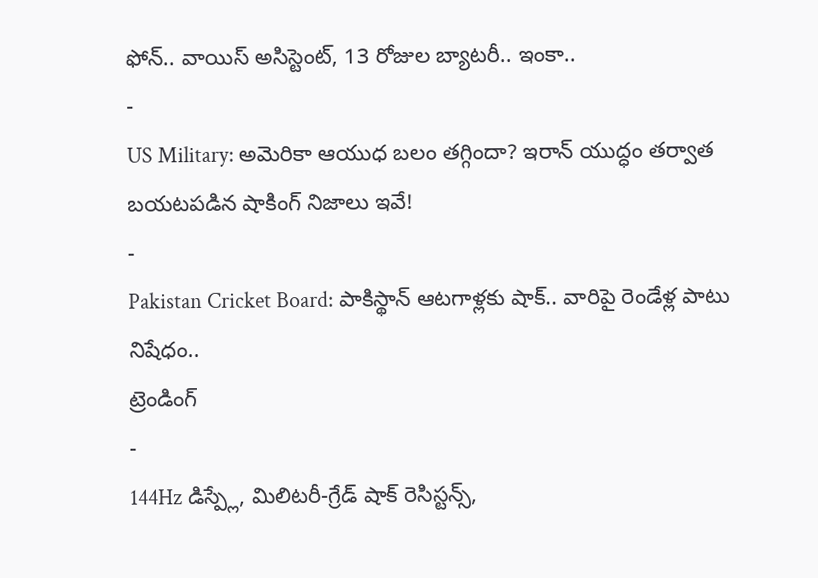ఫోన్.. వాయిస్ అసిస్టెంట్, 13 రోజుల బ్యాటరీ.. ఇంకా..
-
US Military: అమెరికా ఆయుధ బలం తగ్గిందా? ఇరాన్ యుద్ధం తర్వాత బయటపడిన షాకింగ్ నిజాలు ఇవే!
-
Pakistan Cricket Board: పాకిస్థాన్ ఆటగాళ్లకు షాక్.. వారిపై రెండేళ్ల పాటు నిషేధం..
ట్రెండింగ్
-
144Hz డిస్ప్లే, మిలిటరీ-గ్రేడ్ షాక్ రెసిస్టన్స్,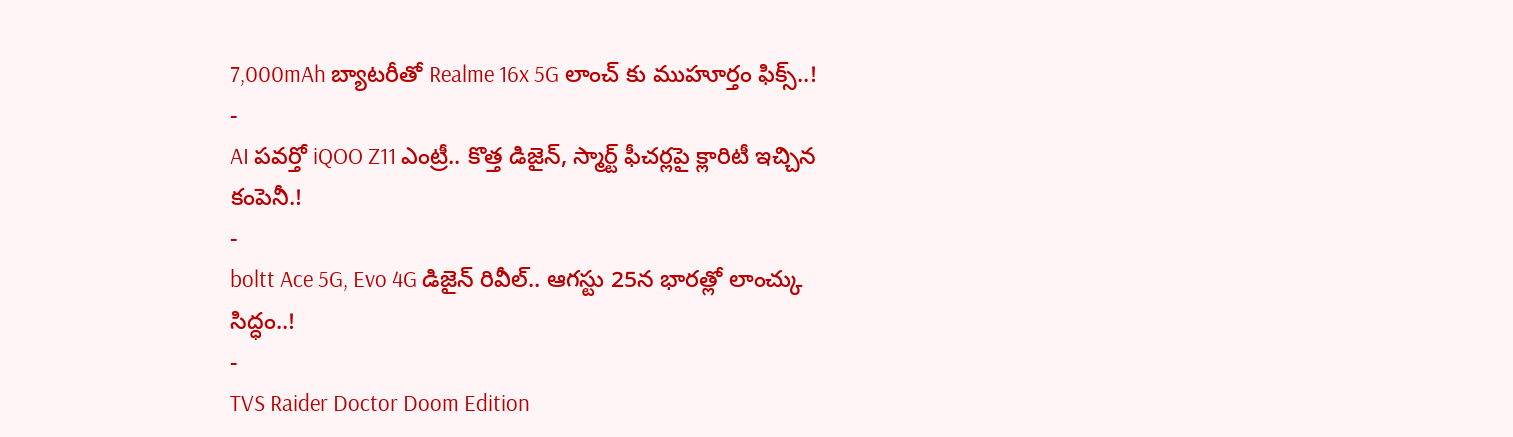7,000mAh బ్యాటరీతో Realme 16x 5G లాంచ్ కు ముహూర్తం ఫిక్స్..!
-
AI పవర్తో iQOO Z11 ఎంట్రీ.. కొత్త డిజైన్, స్మార్ట్ ఫీచర్లపై క్లారిటీ ఇచ్చిన కంపెనీ.!
-
boltt Ace 5G, Evo 4G డిజైన్ రివీల్.. ఆగస్టు 25న భారత్లో లాంచ్కు సిద్ధం..!
-
TVS Raider Doctor Doom Edition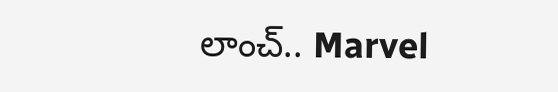లాంచ్.. Marvel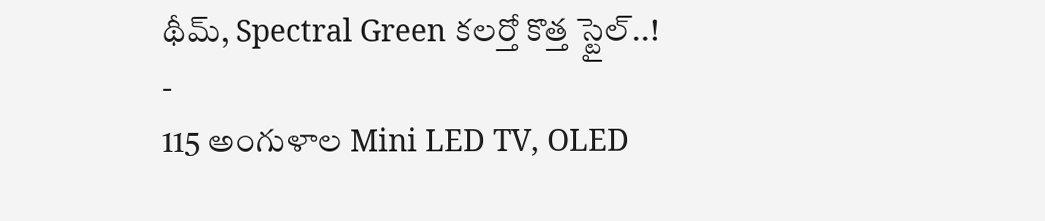థీమ్, Spectral Green కలర్తో కొత్త స్టైల్..!
-
115 అంగుళాల Mini LED TV, OLED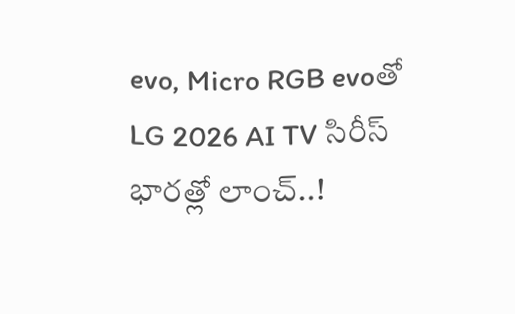evo, Micro RGB evoతో LG 2026 AI TV సిరీస్ భారత్లో లాంచ్..!